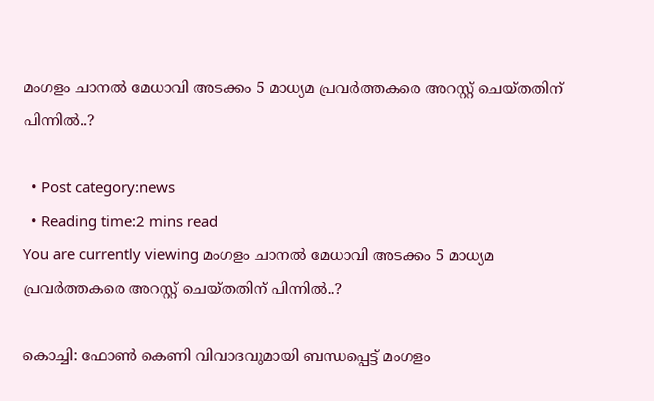മംഗളം ചാനല്‍ മേധാവി അടക്കം 5 മാധ്യമ പ്രവര്‍ത്തകരെ അറസ്റ്റ് ചെയ്തതിന് പിന്നില്‍..?

  • Post category:news
  • Reading time:2 mins read
You are currently viewing മംഗളം ചാനല്‍ മേധാവി അടക്കം 5 മാധ്യമ പ്രവര്‍ത്തകരെ അറസ്റ്റ് ചെയ്തതിന് പിന്നില്‍..?

കൊച്ചി: ഫോണ്‍ കെണി വിവാദവുമായി ബന്ധപ്പെട്ട് മംഗളം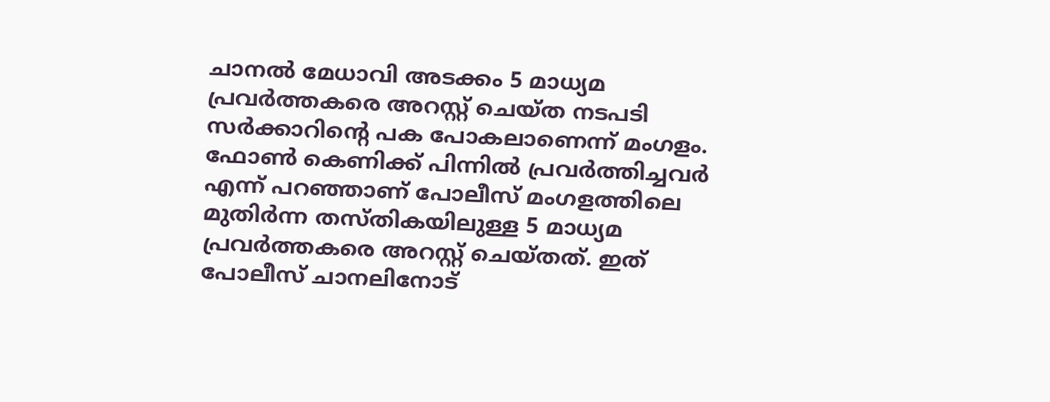ചാനല്‍ മേധാവി അടക്കം 5 മാധ്യമ പ്രവര്‍ത്തകരെ അറസ്റ്റ് ചെയ്ത നടപടി സര്‍ക്കാറിന്റെ പക പോകലാണെന്ന് മംഗളം. ഫോണ്‍ കെണിക്ക് പിന്നില്‍ പ്രവര്‍ത്തിച്ചവര്‍ എന്ന് പറഞ്ഞാണ് പോലീസ് മംഗളത്തിലെ മുതിര്‍ന്ന തസ്തികയിലുള്ള 5 മാധ്യമ പ്രവര്‍ത്തകരെ അറസ്റ്റ് ചെയ്തത്. ഇത് പോലീസ് ചാനലിനോട്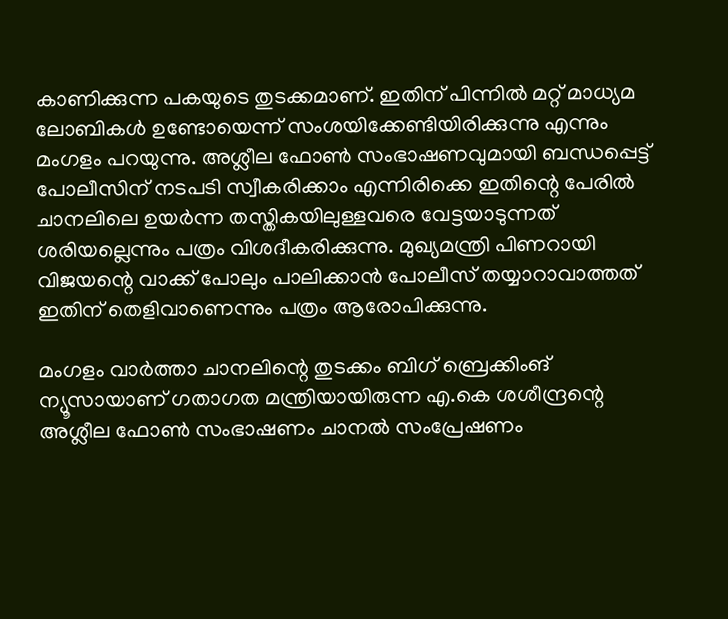കാണിക്കുന്ന പകയുടെ തുടക്കമാണ്. ഇതിന് പിന്നില്‍ മറ്റ് മാധ്യമ ലോബികള്‍ ഉണ്ടോയെന്ന് സംശയിക്കേണ്ടിയിരിക്കുന്നു എന്നും മംഗളം പറയുന്നു. അശ്ലീല ഫോണ്‍ സംഭാഷണവുമായി ബന്ധപ്പെട്ട് പോലീസിന് നടപടി സ്വീകരിക്കാം എന്നിരിക്കെ ഇതിന്റെ പേരില്‍ ചാനലിലെ ഉയര്‍ന്ന തസ്തികയിലുള്ളവരെ വേട്ടയാടുന്നത് ശരിയല്ലെന്നും പത്രം വിശദീകരിക്കുന്നു. മുഖ്യമന്ത്രി പിണറായി വിജയന്റെ വാക്ക് പോലും പാലിക്കാന്‍ പോലീസ് തയ്യാറാവാത്തത് ഇതിന് തെളിവാണെന്നും പത്രം ആരോപിക്കുന്നു.

മംഗളം വാര്‍ത്താ ചാനലിന്റെ തുടക്കം ബിഗ് ബ്രെക്കിംങ് ന്യൂസായാണ് ഗതാഗത മന്ത്രിയായിരുന്ന എ.കെ ശശീന്ദ്രന്റെ അശ്ലീല ഫോണ്‍ സംഭാഷണം ചാനല്‍ സംപ്രേഷണം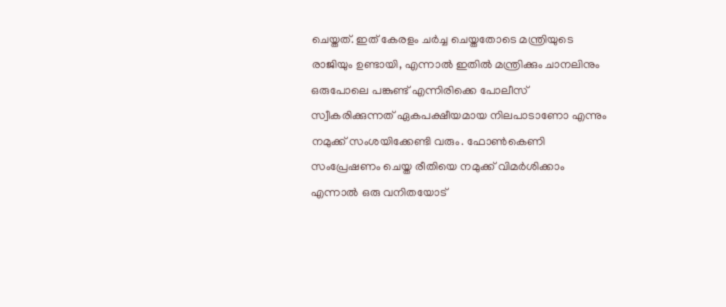ചെയ്തത്. ഇത് കേരളം ചര്‍ച്ച ചെയ്തതോടെ മന്ത്രിയുടെ രാജിയും ഉണ്ടായി, എന്നാല്‍ ഇതില്‍ മന്ത്രിക്കും ചാനലിനും ഒരുപോലെ പങ്കുണ്ട് എന്നിരിക്കെ പോലീസ് സ്വീകരിക്കുന്നത് ഏകപക്ഷീയമായ നിലപാടാണോ എന്നും നമുക്ക് സംശയിക്കേണ്ടി വരും. ഫോണ്‍കെണി സംപ്രേഷണം ചെയ്ത രീതിയെ നമുക്ക് വിമര്‍ശിക്കാം എന്നാല്‍ ഒരു വനിതയോട്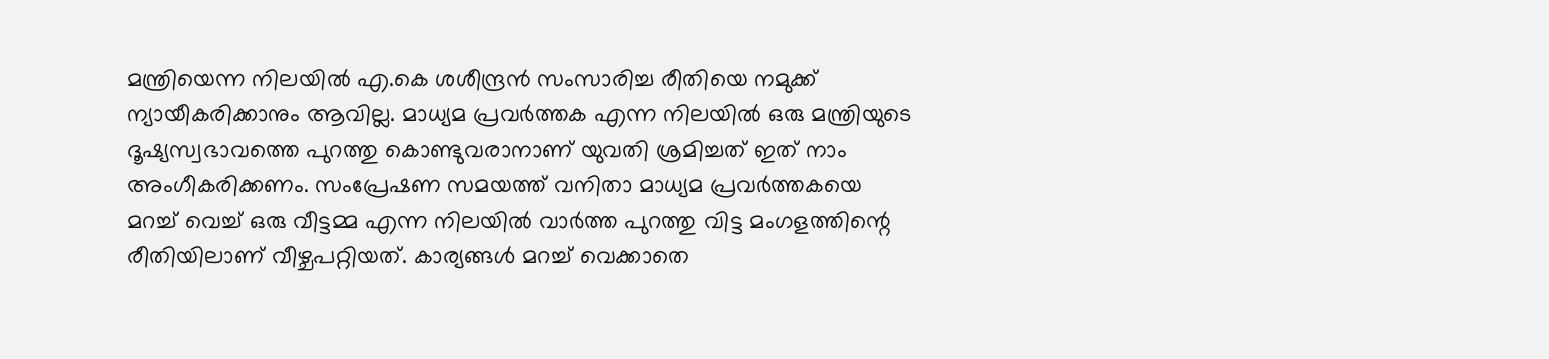മന്ത്രിയെന്ന നിലയില്‍ എ.കെ ശശീന്ദ്രന്‍ സംസാരിച്ച രീതിയെ നമുക്ക് ന്യായീകരിക്കാനും ആവില്ല. മാധ്യമ പ്രവര്‍ത്തക എന്ന നിലയില്‍ ഒരു മന്ത്രിയുടെ ദൂഷ്യസ്വഭാവത്തെ പുറത്തു കൊണ്ടുവരാനാണ് യുവതി ശ്രമിച്ചത് ഇത് നാം അംഗീകരിക്കണം. സംപ്രേഷണ സമയത്ത് വനിതാ മാധ്യമ പ്രവര്‍ത്തകയെ മറച്ച് വെച്ച് ഒരു വീട്ടമ്മ എന്ന നിലയില്‍ വാര്‍ത്ത പുറത്തു വിട്ട മംഗളത്തിന്റെ രീതിയിലാണ് വീഴ്ചപറ്റിയത്. കാര്യങ്ങള്‍ മറച്ച് വെക്കാതെ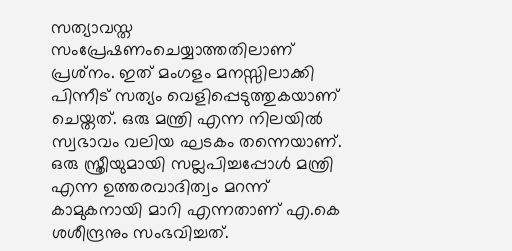സത്യാവസ്ത സംപ്രേഷണംചെയ്യാത്തതിലാണ്‌ പ്രശ്‌നം. ഇത് മംഗളം മനസ്സിലാക്കി പിന്നീട് സത്യം വെളിപ്പെടുത്തുകയാണ് ചെയ്തത്. ഒരു മന്ത്രി എന്ന നിലയില്‍ സ്വഭാവം വലിയ ഘടകം തന്നെയാണ്. ഒരു സ്ത്രീയുമായി സല്ലപിച്ചപ്പോള്‍ മന്ത്രി എന്ന ഉത്തരവാദിത്വം മറന്ന് കാമുകനായി മാറി എന്നതാണ് എ.കെ ശശീന്ദ്രനും സംഭവിച്ചത്.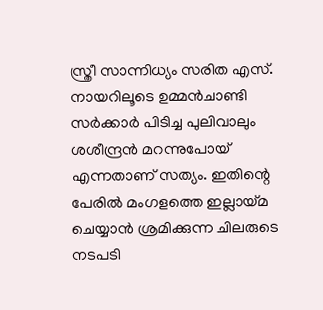സ്ത്രീ സാന്നിധ്യം സരിത എസ്. നായറിലൂടെ ഉമ്മന്‍ചാണ്ടി സര്‍ക്കാര്‍ പിടിച്ച പുലിവാലും ശശീന്ദ്രന്‍ മറന്നുപോയ് എന്നതാണ് സത്യം. ഇതിന്റെ പേരില്‍ മംഗളത്തെ ഇല്ലായ്മ ചെയ്യാന്‍ ശ്രമിക്കുന്ന ചിലരുടെ നടപടി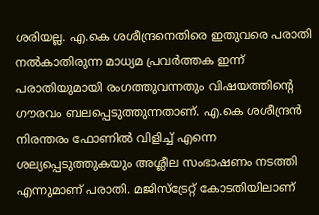ശരിയല്ല. എ.കെ ശശീന്ദ്രനെതിരെ ഇതുവരെ പരാതി നല്‍കാതിരുന്ന മാധ്യമ പ്രവര്‍ത്തക ഇന്ന് പരാതിയുമായി രംഗത്തുവന്നതും വിഷയത്തിന്റെ ഗൗരവം ബലപ്പെടുത്തുന്നതാണ്. എ.കെ ശശീന്ദ്രന്‍ നിരന്തരം ഫോണില്‍ വിളിച്ച് എന്നെ ശല്യപ്പെടുത്തുകയും അശ്ലീല സംഭാഷണം നടത്തി എന്നുമാണ് പരാതി. മജിസ്‌ട്രേറ്റ് കോടതിയിലാണ്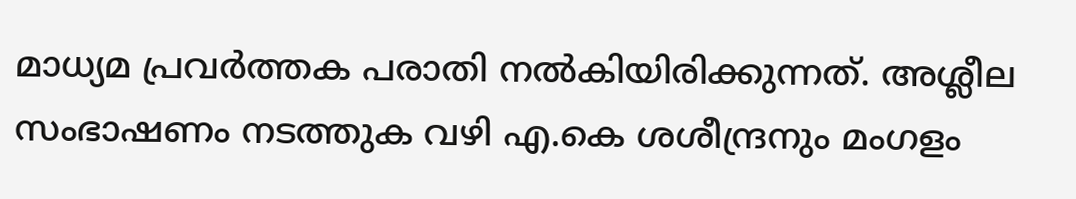മാധ്യമ പ്രവര്‍ത്തക പരാതി നല്‍കിയിരിക്കുന്നത്. അശ്ലീല സംഭാഷണം നടത്തുക വഴി എ.കെ ശശീന്ദ്രനും മംഗളം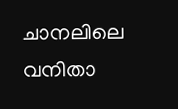ചാനലിലെ വനിതാ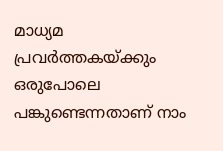മാധ്യമ പ്രവര്‍ത്തകയ്ക്കും ഒരുപോലെ പങ്കുണ്ടെന്നതാണ് നാം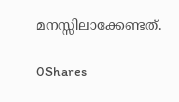മനസ്സിലാക്കേണ്ടത്.

0Shares